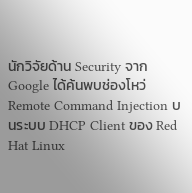นักวิจัยด้าน Security จาก Google ได้ค้นพบช่องโหว่ Remote Command Injection บนระบบ DHCP Client ของ Red Hat Linux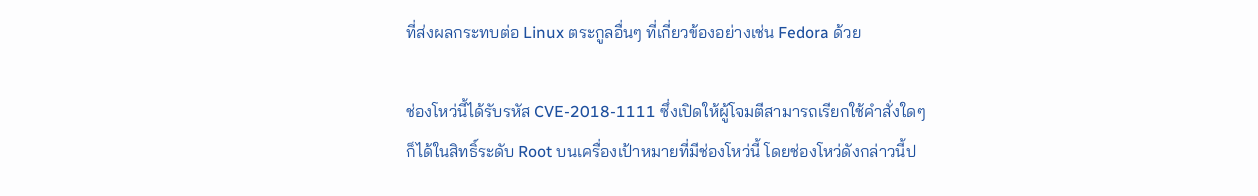ที่ส่งผลกระทบต่อ Linux ตระกูลอื่นๆ ที่เกี่ยวข้องอย่างเช่น Fedora ด้วย

ช่องโหว่นี้ได้รับรหัส CVE-2018-1111 ซึ่งเปิดให้ผู้โจมตีสามารถเรียกใช้คำสั่งใดๆ ก็ได้ในสิทธิ์ระดับ Root บนเครื่องเป้าหมายที่มีช่องโหว่นี้ โดยช่องโหว่ดังกล่าวนี้ป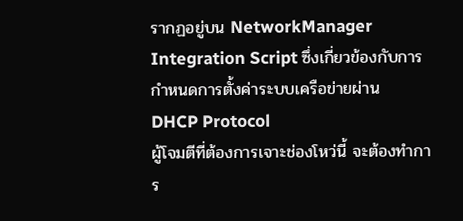รากฏอยู่บน NetworkManager Integration Script ซึ่งเกี่ยวข้องกับการกำหนดการตั้งค่าระบบเครือข่ายผ่าน DHCP Protocol
ผู้โจมตีที่ต้องการเจาะช่องโหว่นี้ จะต้องทำการ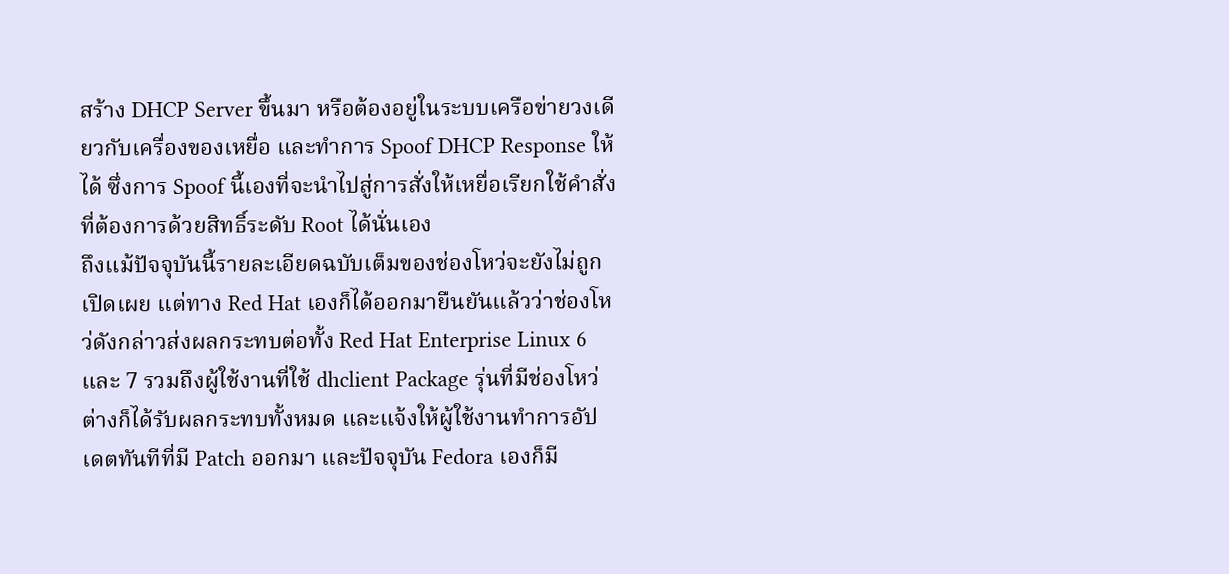สร้าง DHCP Server ขึ้นมา หรือต้องอยู่ในระบบเครือข่ายวงเดียวกับเครื่องของเหยื่อ และทำการ Spoof DHCP Response ให้ได้ ซึ่งการ Spoof นี้เองที่จะนำไปสู่การสั่งให้เหยื่อเรียกใช้คำสั่งที่ต้องการด้วยสิทธิ์ระดับ Root ได้นั่นเอง
ถึงแม้ปัจจุบันนี้รายละเอียดฉบับเต็มของช่องโหว่จะยังไม่ถูกเปิดเผย แต่ทาง Red Hat เองก็ได้ออกมายืนยันแล้วว่าช่องโหว่ดังกล่าวส่งผลกระทบต่อทั้ง Red Hat Enterprise Linux 6 และ 7 รวมถึงผู้ใช้งานที่ใช้ dhclient Package รุ่นที่มีช่องโหว่ต่างก็ได้รับผลกระทบทั้งหมด และแจ้งให้ผู้ใช้งานทำการอัปเดตทันทีที่มี Patch ออกมา และปัจจุบัน Fedora เองก็มี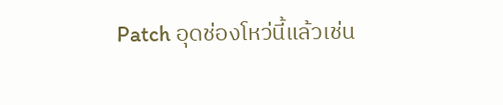Patch อุดช่องโหว่นี้แล้วเช่น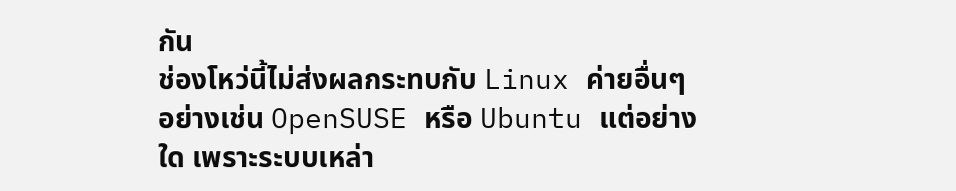กัน
ช่องโหว่นี้ไม่ส่งผลกระทบกับ Linux ค่ายอื่นๆ อย่างเช่น OpenSUSE หรือ Ubuntu แต่อย่างใด เพราะระบบเหล่า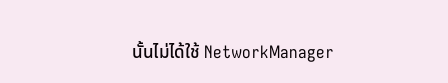นั้นไม่ได้ใช้ NetworkManager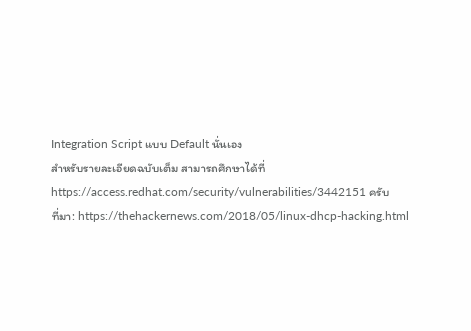Integration Script แบบ Default นั่นเอง
สำหรับรายละเอียดฉบับเต็ม สามารถศึกษาได้ที่ https://access.redhat.com/security/vulnerabilities/3442151 ครับ
ที่มา: https://thehackernews.com/2018/05/linux-dhcp-hacking.html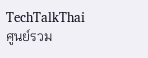TechTalkThai ศูนย์รวม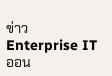ข่าว Enterprise IT ออน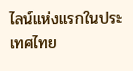ไลน์แห่งแรกในประเทศไทย